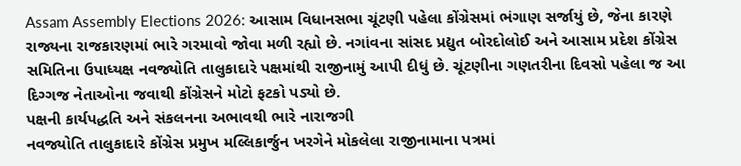Assam Assembly Elections 2026: આસામ વિધાનસભા ચૂંટણી પહેલા કોંગ્રેસમાં ભંગાણ સર્જાયું છે, જેના કારણે રાજ્યના રાજકારણમાં ભારે ગરમાવો જોવા મળી રહ્યો છે. નગાંવના સાંસદ પ્રદ્યુત બોરદોલોઈ અને આસામ પ્રદેશ કોંગ્રેસ સમિતિના ઉપાધ્યક્ષ નવજ્યોતિ તાલુકાદારે પક્ષમાંથી રાજીનામું આપી દીધું છે. ચૂંટણીના ગણતરીના દિવસો પહેલા જ આ દિગ્ગજ નેતાઓના જવાથી કોંગ્રેસને મોટો ફટકો પડ્યો છે.
પક્ષની કાર્યપદ્ધતિ અને સંકલનના અભાવથી ભારે નારાજગી
નવજ્યોતિ તાલુકાદારે કોંગ્રેસ પ્રમુખ મલ્લિકાર્જુન ખરગેને મોકલેલા રાજીનામાના પત્રમાં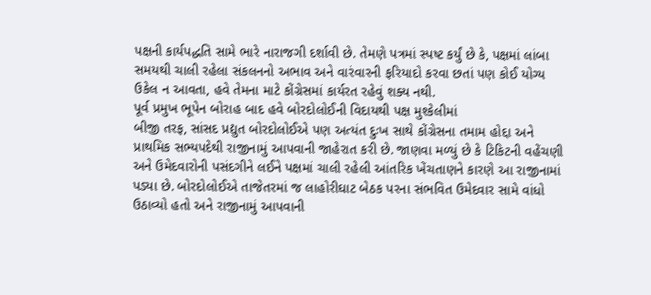પક્ષની કાર્યપદ્ધતિ સામે ભારે નારાજગી દર્શાવી છે. તેમણે પત્રમાં સ્પષ્ટ કર્યું છે કે, પક્ષમાં લાંબા સમયથી ચાલી રહેલા સંકલનનો અભાવ અને વારંવારની ફરિયાદો કરવા છતાં પણ કોઈ યોગ્ય ઉકેલ ન આવતા, હવે તેમના માટે કોંગ્રેસમાં કાર્યરત રહેવું શક્ય નથી.
પૂર્વ પ્રમુખ ભૂપેન બોરાહ બાદ હવે બોરદોલોઈની વિદાયથી પક્ષ મુશ્કેલીમાં
બીજી તરફ, સાંસદ પ્રદ્યુત બોરદોલોઈએ પણ અત્યંત દુઃખ સાથે કોંગ્રેસના તમામ હોદ્દા અને પ્રાથમિક સભ્યપદેથી રાજીનામું આપવાની જાહેરાત કરી છે. જાણવા મળ્યું છે કે ટિકિટની વહેંચણી અને ઉમેદવારોની પસંદગીને લઈને પક્ષમાં ચાલી રહેલી આંતરિક ખેંચતાણને કારણે આ રાજીનામાં પડ્યા છે. બોરદોલોઈએ તાજેતરમાં જ લાહોરીઘાટ બેઠક પરના સંભવિત ઉમેદવાર સામે વાંધો ઉઠાવ્યો હતો અને રાજીનામું આપવાની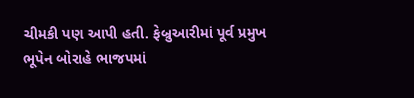ચીમકી પણ આપી હતી. ફેબ્રુઆરીમાં પૂર્વ પ્રમુખ ભૂપેન બોરાહે ભાજપમાં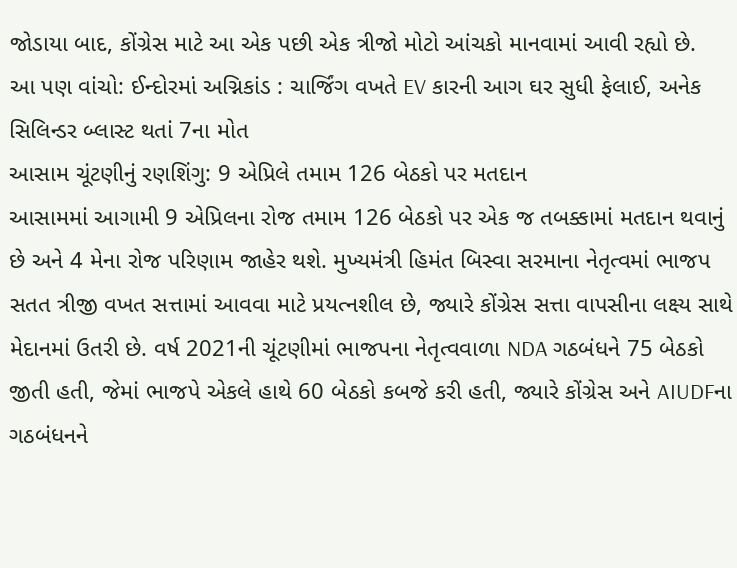જોડાયા બાદ, કોંગ્રેસ માટે આ એક પછી એક ત્રીજો મોટો આંચકો માનવામાં આવી રહ્યો છે.
આ પણ વાંચો: ઈન્દોરમાં અગ્નિકાંડ : ચાર્જિંગ વખતે EV કારની આગ ઘર સુધી ફેલાઈ, અનેક સિલિન્ડર બ્લાસ્ટ થતાં 7ના મોત
આસામ ચૂંટણીનું રણશિંગુ: 9 એપ્રિલે તમામ 126 બેઠકો પર મતદાન
આસામમાં આગામી 9 એપ્રિલના રોજ તમામ 126 બેઠકો પર એક જ તબક્કામાં મતદાન થવાનું છે અને 4 મેના રોજ પરિણામ જાહેર થશે. મુખ્યમંત્રી હિમંત બિસ્વા સરમાના નેતૃત્વમાં ભાજપ સતત ત્રીજી વખત સત્તામાં આવવા માટે પ્રયત્નશીલ છે, જ્યારે કોંગ્રેસ સત્તા વાપસીના લક્ષ્ય સાથે મેદાનમાં ઉતરી છે. વર્ષ 2021ની ચૂંટણીમાં ભાજપના નેતૃત્વવાળા NDA ગઠબંધને 75 બેઠકો જીતી હતી, જેમાં ભાજપે એકલે હાથે 60 બેઠકો કબજે કરી હતી, જ્યારે કોંગ્રેસ અને AIUDFના ગઠબંધનને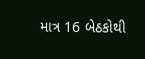માત્ર 16 બેઠકોથી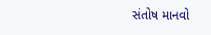સંતોષ માનવો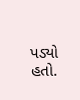પડ્યો હતો.